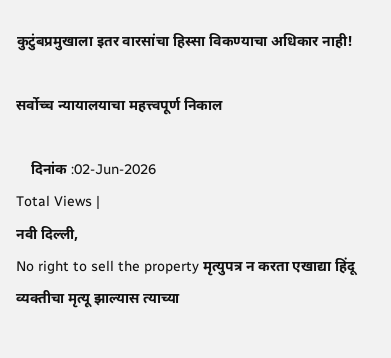कुटुंबप्रमुखाला इतर वारसांचा हिस्सा विकण्याचा अधिकार नाही!

सर्वोच्च न्यायालयाचा महत्त्वपूर्ण निकाल

    दिनांक :02-Jun-2026
Total Views |
नवी दिल्ली,
No right to sell the property मृत्युपत्र न करता एखाद्या हिंदू व्यक्तीचा मृत्यू झाल्यास त्याच्या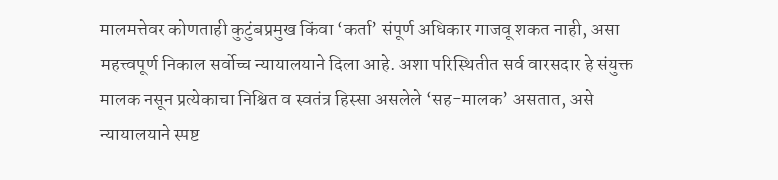मालमत्तेवर कोणताही कुटुंबप्रमुख किंवा ‘कर्ता’ संपूर्ण अधिकार गाजवू शकत नाही, असा महत्त्वपूर्ण निकाल सर्वोच्च न्यायालयाने दिला आहे. अशा परिस्थितीत सर्व वारसदार हे संयुक्त मालक नसून प्रत्येकाचा निश्चित व स्वतंत्र हिस्सा असलेले ‘सह-मालक’ असतात, असे न्यायालयाने स्पष्ट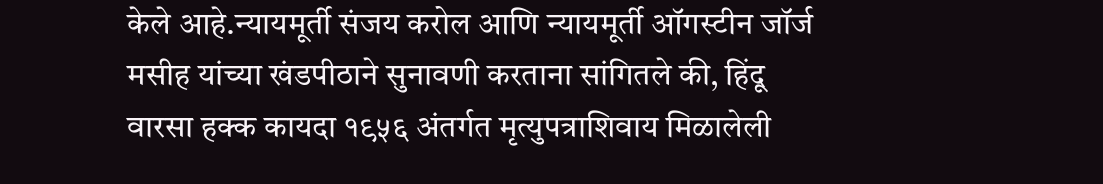केले आहे.न्यायमूर्ती संजय करोल आणि न्यायमूर्ती ऑगस्टीन जॉर्ज मसीह यांच्या खंडपीठाने सुनावणी करताना सांगितले की, हिंदू वारसा हक्क कायदा १९५६ अंतर्गत मृत्युपत्राशिवाय मिळालेली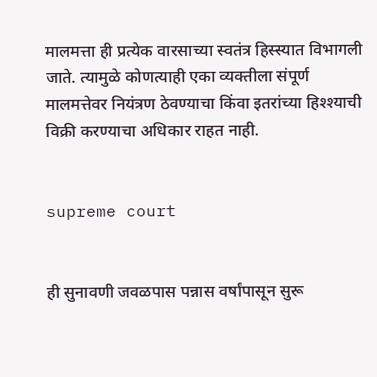मालमत्ता ही प्रत्येक वारसाच्या स्वतंत्र हिस्स्यात विभागली जाते. त्यामुळे कोणत्याही एका व्यक्तीला संपूर्ण मालमत्तेवर नियंत्रण ठेवण्याचा किंवा इतरांच्या हिश्श्याची विक्री करण्याचा अधिकार राहत नाही.


supreme court


ही सुनावणी जवळपास पन्नास वर्षांपासून सुरू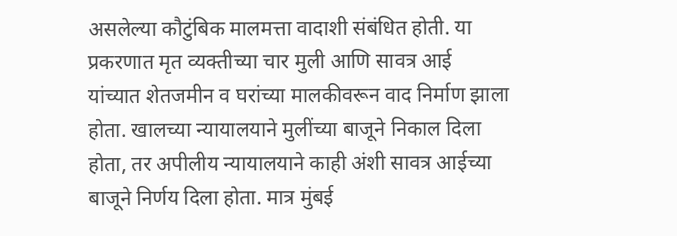असलेल्या कौटुंबिक मालमत्ता वादाशी संबंधित होती. या प्रकरणात मृत व्यक्तीच्या चार मुली आणि सावत्र आई यांच्यात शेतजमीन व घरांच्या मालकीवरून वाद निर्माण झाला होता. खालच्या न्यायालयाने मुलींच्या बाजूने निकाल दिला होता, तर अपीलीय न्यायालयाने काही अंशी सावत्र आईच्या बाजूने निर्णय दिला होता. मात्र मुंबई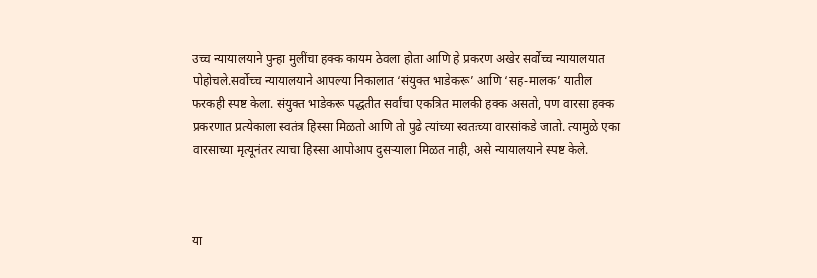उच्च न्यायालयाने पुन्हा मुलींचा हक्क कायम ठेवला होता आणि हे प्रकरण अखेर सर्वोच्च न्यायालयात पोहोचले.सर्वोच्च न्यायालयाने आपल्या निकालात ‘संयुक्त भाडेकरू’ आणि ‘सह-मालक’ यातील फरकही स्पष्ट केला. संयुक्त भाडेकरू पद्धतीत सर्वांचा एकत्रित मालकी हक्क असतो, पण वारसा हक्क प्रकरणात प्रत्येकाला स्वतंत्र हिस्सा मिळतो आणि तो पुढे त्यांच्या स्वतःच्या वारसांकडे जातो. त्यामुळे एका वारसाच्या मृत्यूनंतर त्याचा हिस्सा आपोआप दुसऱ्याला मिळत नाही, असे न्यायालयाने स्पष्ट केले.



या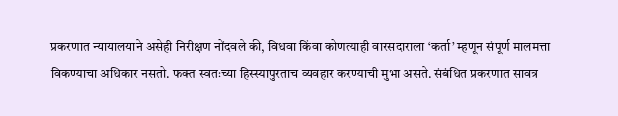प्रकरणात न्यायालयाने असेही निरीक्षण नोंदवले की, विधवा किंवा कोणत्याही वारसदाराला ‘कर्ता’ म्हणून संपूर्ण मालमत्ता विकण्याचा अधिकार नसतो. फक्त स्वतःच्या हिस्स्यापुरताच व्यवहार करण्याची मुभा असते. संबंधित प्रकरणात सावत्र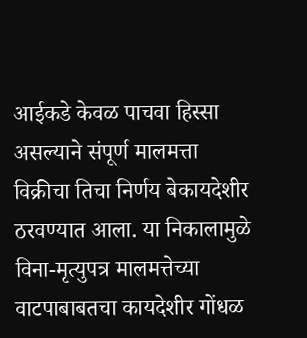आईकडे केवळ पाचवा हिस्सा असल्याने संपूर्ण मालमत्ता विक्रीचा तिचा निर्णय बेकायदेशीर ठरवण्यात आला. या निकालामुळे विना-मृत्युपत्र मालमत्तेच्या वाटपाबाबतचा कायदेशीर गोंधळ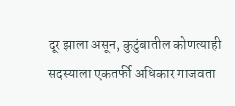दूर झाला असून, कुटुंबातील कोणत्याही सदस्याला एकतर्फी अधिकार गाजवता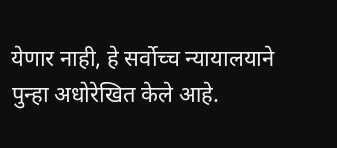येणार नाही, हे सर्वोच्च न्यायालयाने पुन्हा अधोरेखित केले आहे.